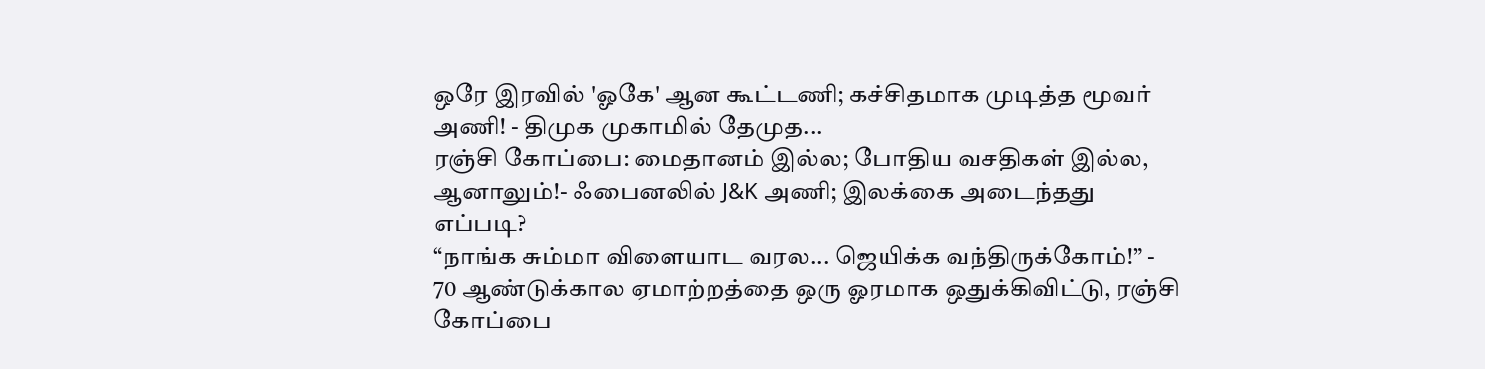ஒரே இரவில் 'ஓகே' ஆன கூட்டணி; கச்சிதமாக முடித்த மூவர் அணி! - திமுக முகாமில் தேமுத...
ரஞ்சி கோப்பை: மைதானம் இல்ல; போதிய வசதிகள் இல்ல, ஆனாலும்!- ஃபைனலில் J&K அணி; இலக்கை அடைந்தது எப்படி?
“நாங்க சும்மா விளையாட வரல... ஜெயிக்க வந்திருக்கோம்!” - 70 ஆண்டுக்கால ஏமாற்றத்தை ஒரு ஓரமாக ஒதுக்கிவிட்டு, ரஞ்சி கோப்பை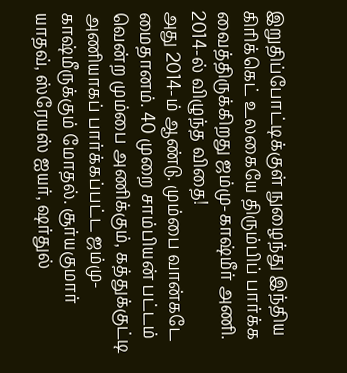இறுதிப்போட்டிக்குள் நுழைந்து இந்திய கிரிக்கெட் உலகையே திரும்பிப் பார்க்க வைத்திருக்கிறது ஜம்மு-காஷ்மீர் அணி.
2014-ல் விழுந்த விதை!
அது 2014-ம் ஆண்டு. மும்பை வான்கடே மைதானம். 40 முறை சாம்பியன் பட்டம் வென்ற மும்பை அணிக்கும், கத்துக்குட்டி அணியாகப் பார்க்கப்பட்ட ஜம்மு-காஷ்மீருக்கும் மோதல். சூர்யகுமார் யாதவ், ஸ்ரேயஸ் ஐயர், ஷர்துல்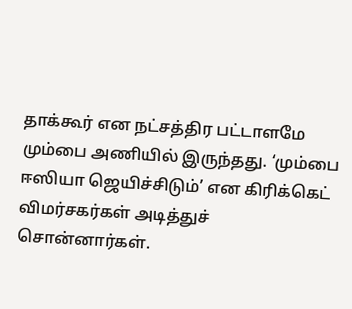தாக்கூர் என நட்சத்திர பட்டாளமே மும்பை அணியில் இருந்தது. ‘மும்பை ஈஸியா ஜெயிச்சிடும்’ என கிரிக்கெட் விமர்சகர்கள் அடித்துச் சொன்னார்கள்.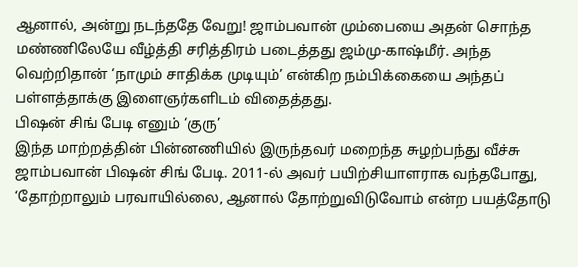ஆனால், அன்று நடந்ததே வேறு! ஜாம்பவான் மும்பையை அதன் சொந்த மண்ணிலேயே வீழ்த்தி சரித்திரம் படைத்தது ஜம்மு-காஷ்மீர். அந்த வெற்றிதான் ‘நாமும் சாதிக்க முடியும்’ என்கிற நம்பிக்கையை அந்தப் பள்ளத்தாக்கு இளைஞர்களிடம் விதைத்தது.
பிஷன் சிங் பேடி எனும் ‘குரு’
இந்த மாற்றத்தின் பின்னணியில் இருந்தவர் மறைந்த சுழற்பந்து வீச்சு ஜாம்பவான் பிஷன் சிங் பேடி. 2011-ல் அவர் பயிற்சியாளராக வந்தபோது, ‘தோற்றாலும் பரவாயில்லை, ஆனால் தோற்றுவிடுவோம் என்ற பயத்தோடு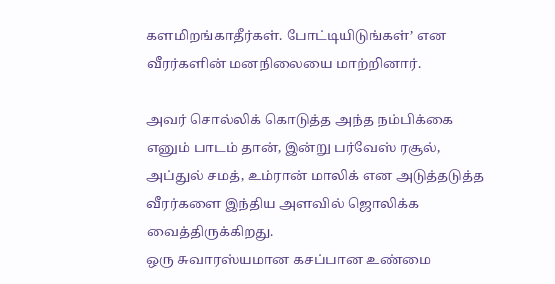களமிறங்காதீர்கள். போட்டியிடுங்கள்’ என வீரர்களின் மனநிலையை மாற்றினார்.

அவர் சொல்லிக் கொடுத்த அந்த நம்பிக்கை எனும் பாடம் தான், இன்று பர்வேஸ் ரசூல், அப்துல் சமத், உம்ரான் மாலிக் என அடுத்தடுத்த வீரர்களை இந்திய அளவில் ஜொலிக்க வைத்திருக்கிறது.
ஒரு சுவாரஸ்யமான கசப்பான உண்மை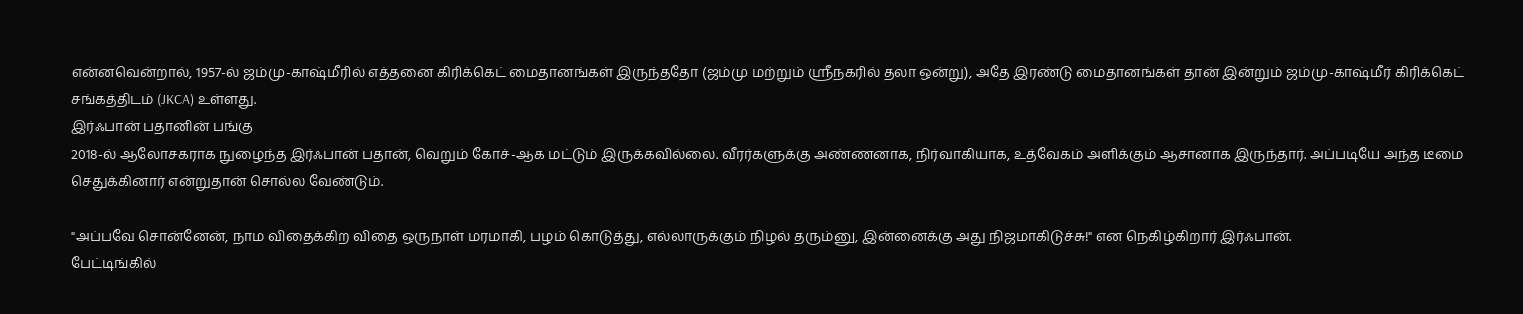என்னவென்றால், 1957-ல் ஜம்மு-காஷ்மீரில் எத்தனை கிரிக்கெட் மைதானங்கள் இருந்ததோ (ஜம்மு மற்றும் ஸ்ரீநகரில் தலா ஒன்று), அதே இரண்டு மைதானங்கள் தான் இன்றும் ஜம்மு-காஷ்மீர் கிரிக்கெட் சங்கத்திடம் (JKCA) உள்ளது.
இர்ஃபான் பதானின் பங்கு
2018-ல் ஆலோசகராக நுழைந்த இர்ஃபான் பதான், வெறும் கோச்-ஆக மட்டும் இருக்கவில்லை. வீரர்களுக்கு அண்ணனாக, நிர்வாகியாக, உத்வேகம் அளிக்கும் ஆசானாக இருந்தார். அப்படியே அந்த டீமை செதுக்கினார் என்றுதான் சொல்ல வேண்டும்.

"அப்பவே சொன்னேன், நாம விதைக்கிற விதை ஒருநாள் மரமாகி, பழம் கொடுத்து, எல்லாருக்கும் நிழல் தரும்னு, இன்னைக்கு அது நிஜமாகிடுச்சு!" என நெகிழ்கிறார் இர்ஃபான்.
பேட்டிங்கில்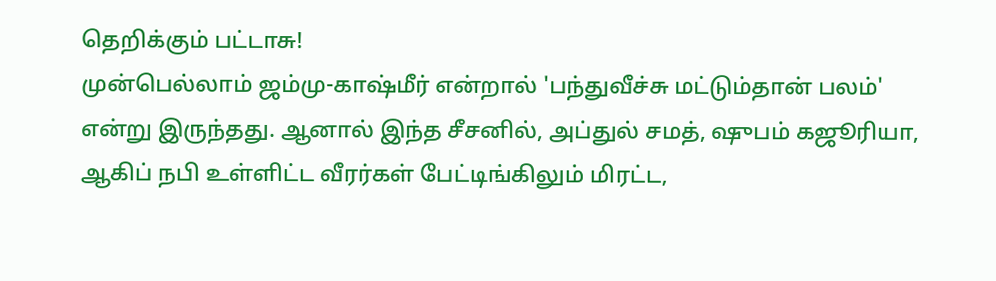தெறிக்கும் பட்டாசு!
முன்பெல்லாம் ஜம்மு-காஷ்மீர் என்றால் 'பந்துவீச்சு மட்டும்தான் பலம்' என்று இருந்தது. ஆனால் இந்த சீசனில், அப்துல் சமத், ஷுபம் கஜூரியா, ஆகிப் நபி உள்ளிட்ட வீரர்கள் பேட்டிங்கிலும் மிரட்ட,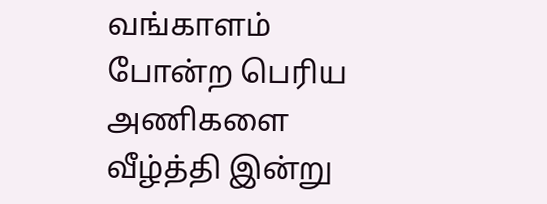வங்காளம் போன்ற பெரிய அணிகளை வீழ்த்தி இன்று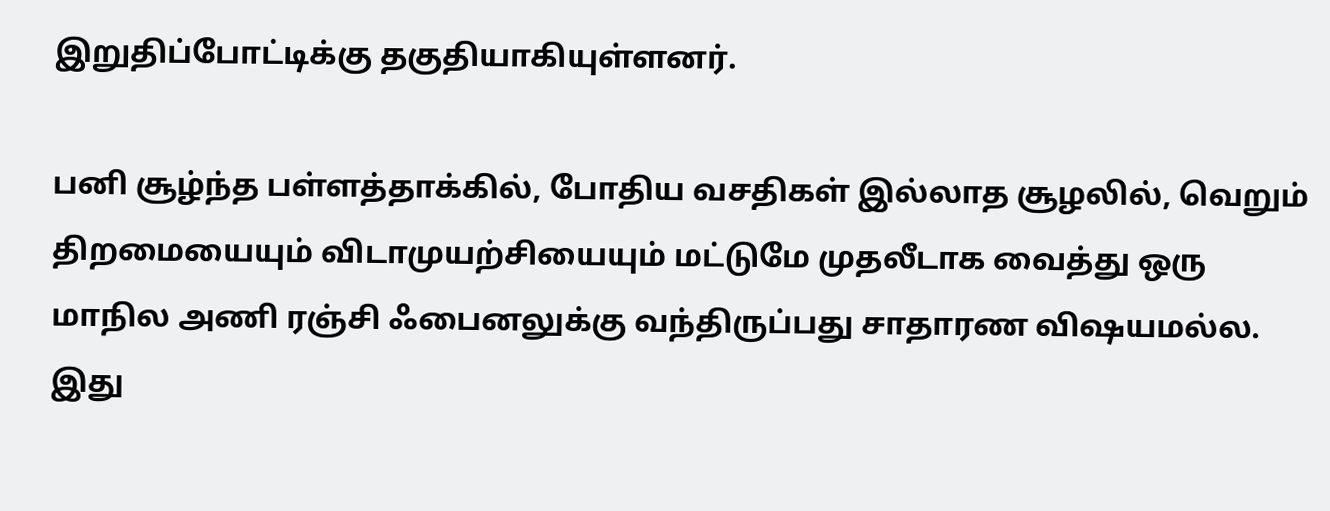இறுதிப்போட்டிக்கு தகுதியாகியுள்ளனர்.

பனி சூழ்ந்த பள்ளத்தாக்கில், போதிய வசதிகள் இல்லாத சூழலில், வெறும் திறமையையும் விடாமுயற்சியையும் மட்டுமே முதலீடாக வைத்து ஒரு மாநில அணி ரஞ்சி ஃபைனலுக்கு வந்திருப்பது சாதாரண விஷயமல்ல. இது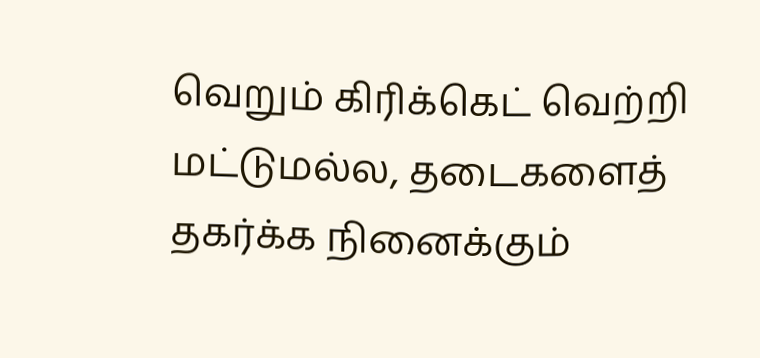வெறும் கிரிக்கெட் வெற்றி மட்டுமல்ல, தடைகளைத் தகர்க்க நினைக்கும்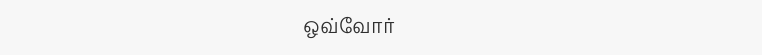ஒவ்வோர்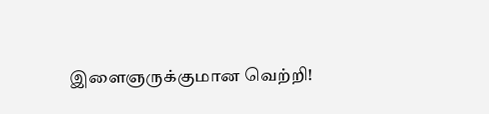இளைஞருக்குமான வெற்றி!